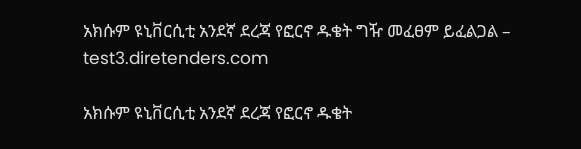አክሱም ዩኒቨርሲቲ አንደኛ ደረጃ የፎርኖ ዱቄት ግዥ መፈፀም ይፈልጋል – test3.diretenders.com

አክሱም ዩኒቨርሲቲ አንደኛ ደረጃ የፎርኖ ዱቄት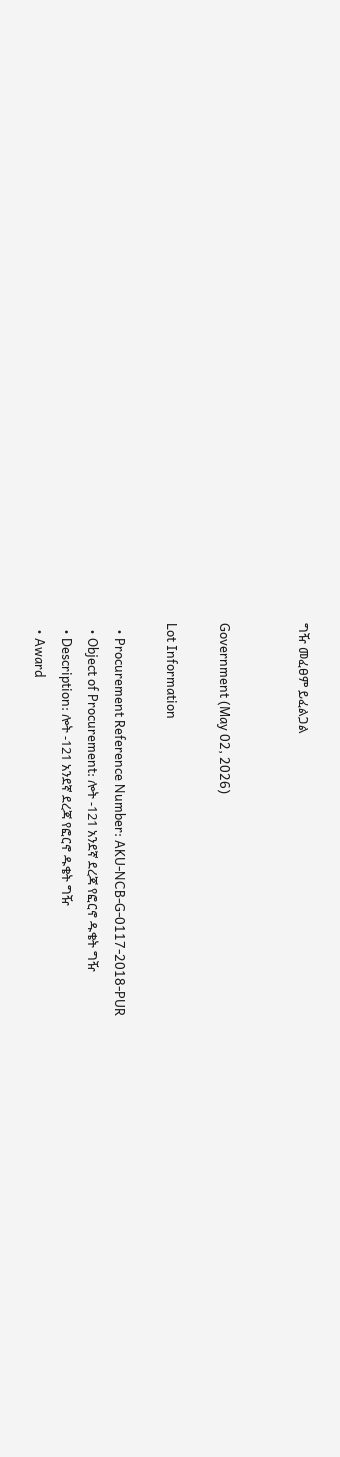ግዥ መፈፀም ይፈልጋል


Government (May 02, 2026)

Lot Information

  • Procurement Reference Number: AKU-NCB-G-0117-2018-PUR
  • Object of Procurement: ሎት -121 አንደኛ ደረጃ የፎርኖ ዱቄት ግዥ
  • Description: ሎት -121 አንደኛ ደረጃ የፎርኖ ዱቄት ግዥ
  • Award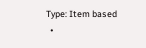Type: Item based
  •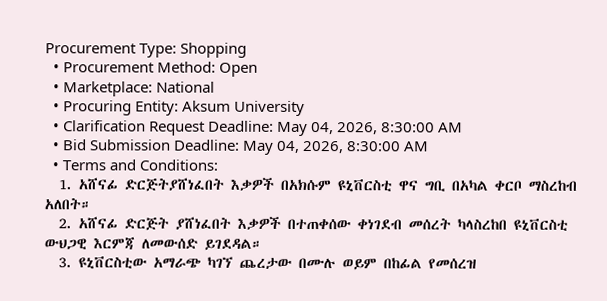Procurement Type: Shopping
  • Procurement Method: Open
  • Marketplace: National
  • Procuring Entity: Aksum University
  • Clarification Request Deadline: May 04, 2026, 8:30:00 AM
  • Bid Submission Deadline: May 04, 2026, 8:30:00 AM
  • Terms and Conditions:
  1. አሸናፊ ድርጅትያሸነፈበት እቃዎች በአክሱም ዩኒቨርስቲ ዋና ግቢ በአካል ቀርቦ ማስረከብ አለበት።
  2. አሸናፊ ድርጅት ያሸነፈበት እቃዎች በተጠቀሰው ቀነገደብ መሰረት ካላስረከበ ዩኒቨርስቲ ውህጋዊ እርምጃ ለመውሰድ ይገደዳል።
  3. ዩኒቨርስቲው አማራጭ ካገኘ ጨረታው በሙሉ ወይም በከፊል የመሰረዝ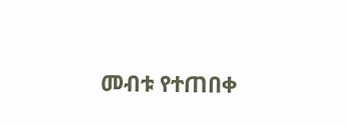መብቱ የተጠበቀ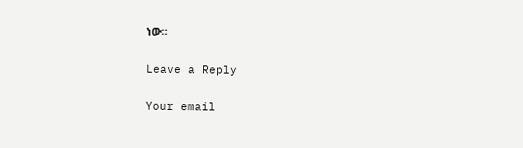ነው።

Leave a Reply

Your email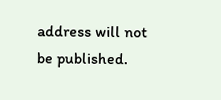address will not be published.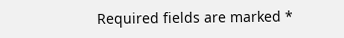Required fields are marked *